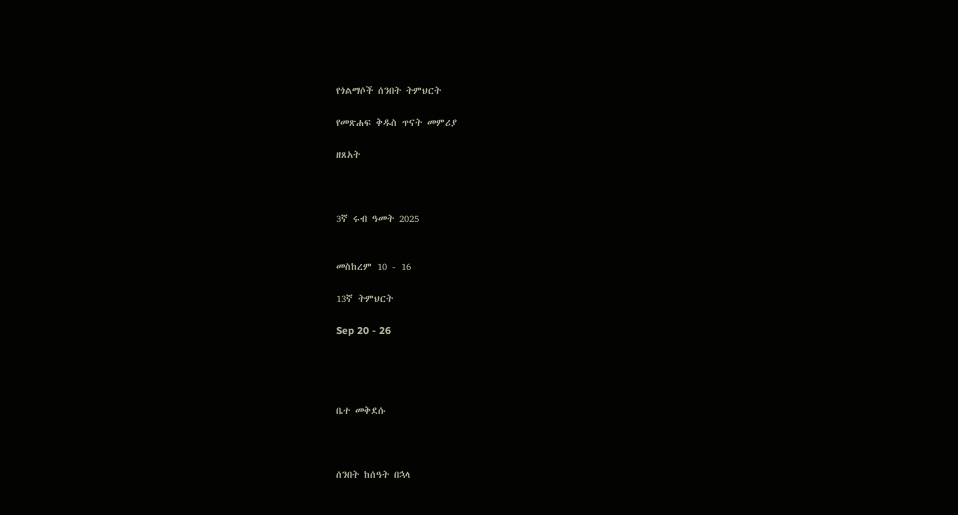የጎልማሶች ሰንበት ትምህርት

የመጽሐፍ ቅዱስ ጥናት መምሪያ

ዘጸአት



3ኛ ሩብ ዓመት 2025


መስከረም 10 - 16

13ኛ ትምህርት

Sep 20 - 26




ቤተ መቅደሱ



ሰንበት ከሰዓት በኋላ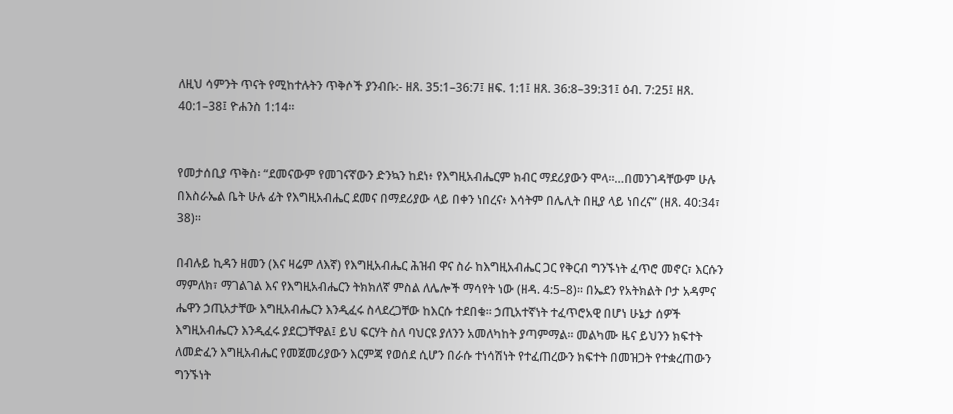ለዚህ ሳምንት ጥናት የሚከተሉትን ጥቅሶች ያንብቡ:- ዘጸ. 35:1–36:7፤ ዘፍ. 1:1፤ ዘጸ. 36:8–39:31፤ ዕብ. 7:25፤ ዘጸ. 40:1–38፤ ዮሐንስ 1:14።


የመታሰቢያ ጥቅስ፡ “ደመናውም የመገናኛውን ድንኳን ከደነ፥ የእግዚአብሔርም ክብር ማደሪያውን ሞላ።…በመንገዳቸውም ሁሉ በእስራኤል ቤት ሁሉ ፊት የእግዚአብሔር ደመና በማደሪያው ላይ በቀን ነበረና፥ እሳትም በሌሊት በዚያ ላይ ነበረና” (ዘጸ. 40:34፣ 38)።

በብሉይ ኪዳን ዘመን (እና ዛሬም ለእኛ) የእግዚአብሔር ሕዝብ ዋና ስራ ከእግዚአብሔር ጋር የቅርብ ግንኙነት ፈጥሮ መኖር፣ እርሱን ማምለክ፣ ማገልገል እና የእግዚአብሔርን ትክክለኛ ምስል ለሌሎች ማሳየት ነው (ዘዳ. 4:5–8)። በኤደን የአትክልት ቦታ አዳምና ሔዋን ኃጢአታቸው እግዚአብሔርን እንዲፈሩ ስላደረጋቸው ከእርሱ ተደበቁ። ኃጢአተኛነት ተፈጥሮአዊ በሆነ ሁኔታ ሰዎች እግዚአብሔርን እንዲፈሩ ያደርጋቸዋል፤ ይህ ፍርሃት ስለ ባህርዩ ያለንን አመለካከት ያጣምማል። መልካሙ ዜና ይህንን ክፍተት ለመድፈን እግዚአብሔር የመጀመሪያውን እርምጃ የወሰደ ሲሆን በራሱ ተነሳሽነት የተፈጠረውን ክፍተት በመዝጋት የተቋረጠውን ግንኙነት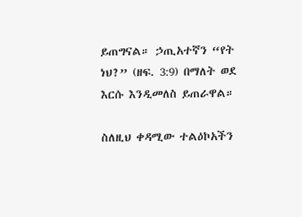ይጠግናል። ኃጢአተኛን “የት ነህ?” (ዘፍ. 3:9) በማለት ወደ እርሱ እንዲመለስ ይጠራዋል።

ስለዚህ ቀዳሚው ተልዕኮአችን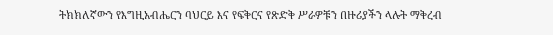ትክክለኛውን የእግዚአብሔርን ባህርይ እና የፍቅርና የጽድቅ ሥራዎቹን በዙሪያችን ላሉት ማቅረብ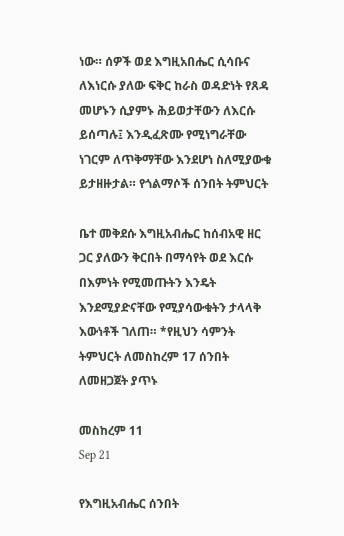ነው። ሰዎች ወደ እግዚአበሔር ሲሳቡና ለእነርሱ ያለው ፍቅር ከራስ ወዳድነት የጸዳ መሆኑን ሲያምኑ ሕይወታቸውን ለእርሱ ይሰጣሉ፤ እንዲፈጽሙ የሚነግራቸው ነገርም ለጥቅማቸው እንደሆነ ስለሚያውቁ ይታዘዙታል። የጎልማሶች ሰንበት ትምህርት

ቤተ መቅደሱ እግዚአብሔር ከሰብአዊ ዘር ጋር ያለውን ቅርበት በማሳየት ወደ እርሱ በእምነት የሚመጡትን እንዴት እንደሚያድናቸው የሚያሳውቁትን ታላላቅ እውነቶች ገለጠ። *የዚህን ሳምንት ትምህርት ለመስከረም 17 ሰንበት ለመዘጋጀት ያጥኑ

መስከረም 11
Sep 21

የእግዚአብሔር ሰንበት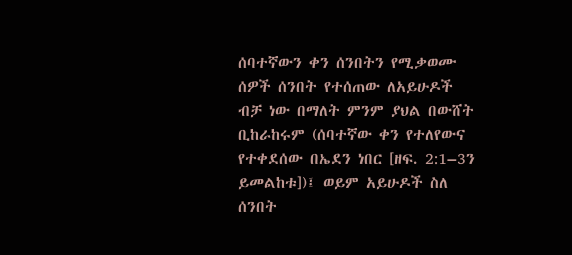ሰባተኛውን ቀን ሰንበትን የሚቃወሙ ሰዎች ሰንበት የተሰጠው ለአይሁዶች ብቻ ነው በማለት ምንም ያህል በውሸት ቢከራከሩም (ሰባተኛው ቀን የተለየውና የተቀደሰው በኤደን ነበር [ዘፍ. 2:1–3ን ይመልከቱ])፤ ወይም አይሁዶች ስለ ሰንበት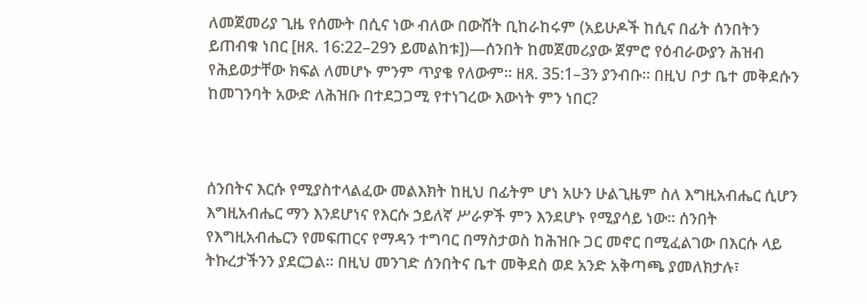ለመጀመሪያ ጊዜ የሰሙት በሲና ነው ብለው በውሸት ቢከራከሩም (አይሁዶች ከሲና በፊት ሰንበትን ይጠብቁ ነበር [ዘጸ. 16:22–29ን ይመልከቱ])—ሰንበት ከመጀመሪያው ጀምሮ የዕብራውያን ሕዝብ የሕይወታቸው ክፍል ለመሆኑ ምንም ጥያቄ የለውም። ዘጸ. 35:1–3ን ያንብቡ። በዚህ ቦታ ቤተ መቅደሱን ከመገንባት አውድ ለሕዝቡ በተደጋጋሚ የተነገረው እውነት ምን ነበር?



ሰንበትና እርሱ የሚያስተላልፈው መልእክት ከዚህ በፊትም ሆነ አሁን ሁልጊዜም ስለ እግዚአብሔር ሲሆን እግዚአብሔር ማን እንደሆነና የእርሱ ኃይለኛ ሥራዎች ምን እንደሆኑ የሚያሳይ ነው። ሰንበት የእግዚአብሔርን የመፍጠርና የማዳን ተግባር በማስታወስ ከሕዝቡ ጋር መኖር በሚፈልገው በእርሱ ላይ ትኩረታችንን ያደርጋል። በዚህ መንገድ ሰንበትና ቤተ መቅደስ ወደ አንድ አቅጣጫ ያመለክታሉ፣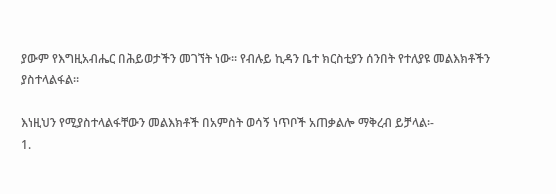ያውም የእግዚአብሔር በሕይወታችን መገኘት ነው። የብሉይ ኪዳን ቤተ ክርስቲያን ሰንበት የተለያዩ መልእክቶችን ያስተላልፋል።

እነዚህን የሚያስተላልፋቸውን መልእክቶች በአምስት ወሳኝ ነጥቦች አጠቃልሎ ማቅረብ ይቻላል፡-
1.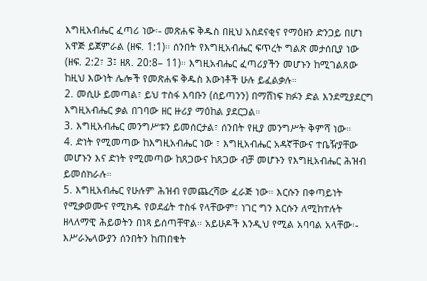እግዚአብሔር ፈጣሪ ነው፡- መጽሐፍ ቅዱስ በዚህ አስደናቂና የማዕዘን ድንጋይ በሆነ አዋጅ ይጀምራል (ዘፍ. 1:1)። ሰንበት የእግዚአብሔር ፍጥረት ግልጽ መታሰቢያ ነው (ዘፍ. 2:2፣ 3፤ ዘጸ. 20:8– 11)። እግዚአብሔር ፈጣሪያችን መሆኑን ከሚገልጸው ከዚህ እውነት ሌሎች የመጽሐፍ ቅዱስ እውነቶች ሁሉ ይፈልቃሉ።
2. መሲሁ ይመጣል፣ ይህ ተስፋ እባቡን (ሰይጣንን) በማሸነፍ ክፉን ድል እንደሚያደርግ እግዚአብሔር ቃል በገባው ዘር ዙሪያ ማዕከል ያደርጋል።
3. እግዚአብሔር መንግሥቱን ይመሰርታል፣ ሰንበት የዚያ መንግሥት ቅምሻ ነው።
4. ድነት የሚመጣው ከእግዚአብሔር ነው ፣ እግዚአብሔር አዳኛቸውና ተቤዥያቸው መሆኑን እና ድነት የሚመጣው ከጸጋውና ከጸጋው ብቻ መሆኑን የእግዚአብሔር ሕዝብ ይመሰክራሉ።
5. እግዚአብሔር የሁሉም ሕዝብ የመጨረሻው ፈራጅ ነው። እርሱን በቀጣይነት የሚቃወሙና የሚክዱ የወደፊት ተስፋ የላቸውም፣ ነገር ግን እርሱን ለሚከተሉት ዘላለማዊ ሕይወትን በነጻ ይሰጣቸዋል። አይሁዶች እንዲህ የሚል አባባል አላቸው፡- እሥራኤላውያን ሰንበትን ከጠበቁት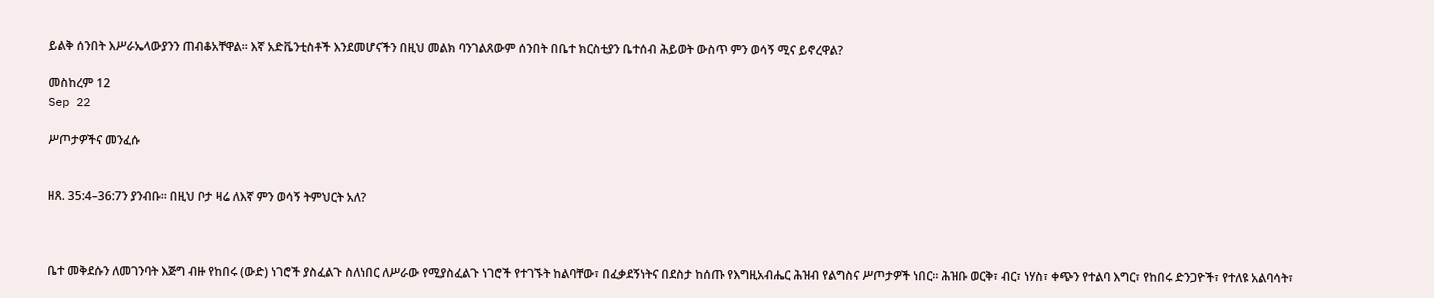ይልቅ ሰንበት እሥራኤላውያንን ጠብቆአቸዋል። እኛ አድቬንቲስቶች እንደመሆናችን በዚህ መልክ ባንገልጸውም ሰንበት በቤተ ክርስቲያን ቤተሰብ ሕይወት ውስጥ ምን ወሳኝ ሚና ይኖረዋል?

መስከረም 12
Sep 22

ሥጦታዎችና መንፈሱ


ዘጸ. 35:4–36:7ን ያንብቡ። በዚህ ቦታ ዛሬ ለእኛ ምን ወሳኝ ትምህርት አለ?



ቤተ መቅደሱን ለመገንባት እጅግ ብዙ የከበሩ (ውድ) ነገሮች ያስፈልጉ ስለነበር ለሥራው የሚያስፈልጉ ነገሮች የተገኙት ከልባቸው፣ በፈቃደኝነትና በደስታ ከሰጡ የእግዚአብሔር ሕዝብ የልግስና ሥጦታዎች ነበር። ሕዝቡ ወርቅ፣ ብር፣ ነሃስ፣ ቀጭን የተልባ እግር፣ የከበሩ ድንጋዮች፣ የተለዩ አልባሳት፣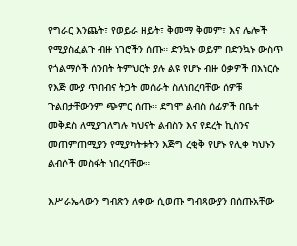የግራር እንጨት፣ የወይራ ዘይት፣ ቅመማ ቅመም፣ እና ሌሎች የሚያስፈልጉ ብዙ ነገሮችን ሰጡ። ድንኳኑ ወይም በድንኳኑ ውስጥ የጎልማሶች ሰንበት ትምህርት ያሉ ልዩ የሆኑ ብዙ ዕቃዎች በእነርሱ የእጅ ሙያ ጥበብና ትጋት መሰራት ስለነበረባቸው ሰዎቹ ጉልበታቸውንም ጭምር ሰጡ። ደግሞ ልብስ ሰፊዎች በቤተ መቅደስ ለሚያገለግሉ ካህናት ልብስን እና የደረት ኪስንና መጠምጠሚያን የሚያካትቱትን እጅግ ረቂቅ የሆኑ የሊቀ ካህኑን ልብሶች መስፋት ነበረባቸው።

እሥራኤላውን ግብጽን ለቀው ሲወጡ ግብጻውያን በሰጡአቸው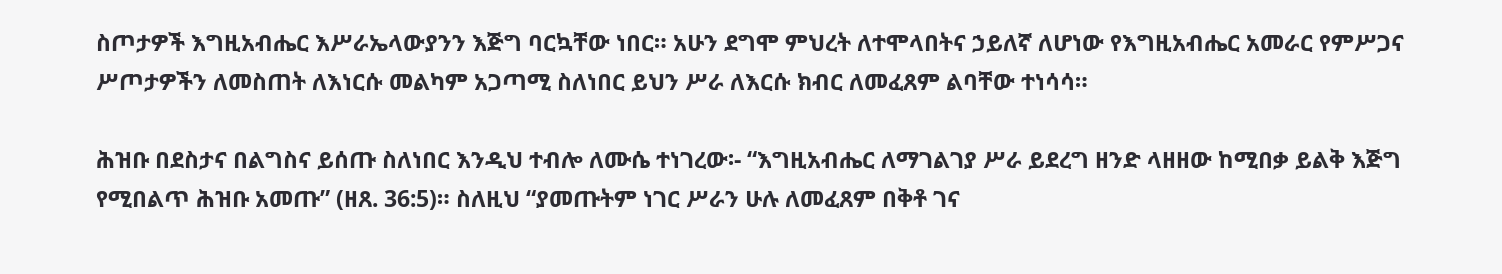ስጦታዎች እግዚአብሔር እሥራኤላውያንን እጅግ ባርኳቸው ነበር። አሁን ደግሞ ምህረት ለተሞላበትና ኃይለኛ ለሆነው የእግዚአብሔር አመራር የምሥጋና ሥጦታዎችን ለመስጠት ለእነርሱ መልካም አጋጣሚ ስለነበር ይህን ሥራ ለእርሱ ክብር ለመፈጸም ልባቸው ተነሳሳ።

ሕዝቡ በደስታና በልግስና ይሰጡ ስለነበር እንዲህ ተብሎ ለሙሴ ተነገረው፡- “እግዚአብሔር ለማገልገያ ሥራ ይደረግ ዘንድ ላዘዘው ከሚበቃ ይልቅ እጅግ የሚበልጥ ሕዝቡ አመጡ” (ዘጸ. 36:5)። ስለዚህ “ያመጡትም ነገር ሥራን ሁሉ ለመፈጸም በቅቶ ገና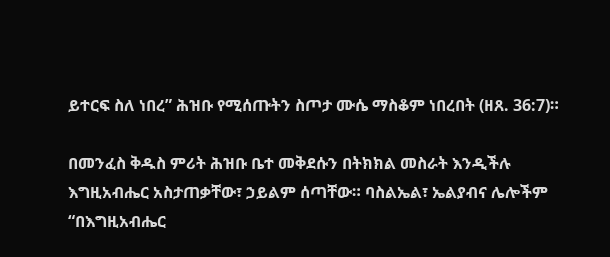ይተርፍ ስለ ነበረ” ሕዝቡ የሚሰጡትን ስጦታ ሙሴ ማስቆም ነበረበት (ዘጸ. 36:7)።

በመንፈስ ቅዱስ ምሪት ሕዝቡ ቤተ መቅደሱን በትክክል መስራት እንዲችሉ እግዚአብሔር አስታጠቃቸው፣ ኃይልም ሰጣቸው። ባስልኤል፣ ኤልያብና ሌሎችም “በእግዚአብሔር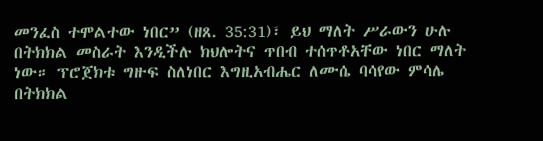መንፈስ ተሞልተው ነበር” (ዘጸ. 35:31)፣ ይህ ማለት ሥራውን ሁሉ በትክክል መስራት እንዲችሉ ክህሎትና ጥበብ ተሰጥቶአቸው ነበር ማለት ነው። ፕሮጀክቱ ግዙፍ ስለነበር እግዚአብሔር ለሙሴ ባሳየው ምሳሌ በትክክል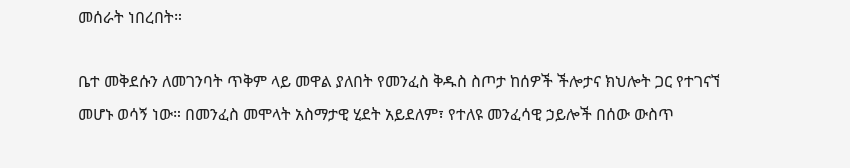መሰራት ነበረበት።

ቤተ መቅደሱን ለመገንባት ጥቅም ላይ መዋል ያለበት የመንፈስ ቅዱስ ስጦታ ከሰዎች ችሎታና ክህሎት ጋር የተገናኘ መሆኑ ወሳኝ ነው። በመንፈስ መሞላት አስማታዊ ሂደት አይደለም፣ የተለዩ መንፈሳዊ ኃይሎች በሰው ውስጥ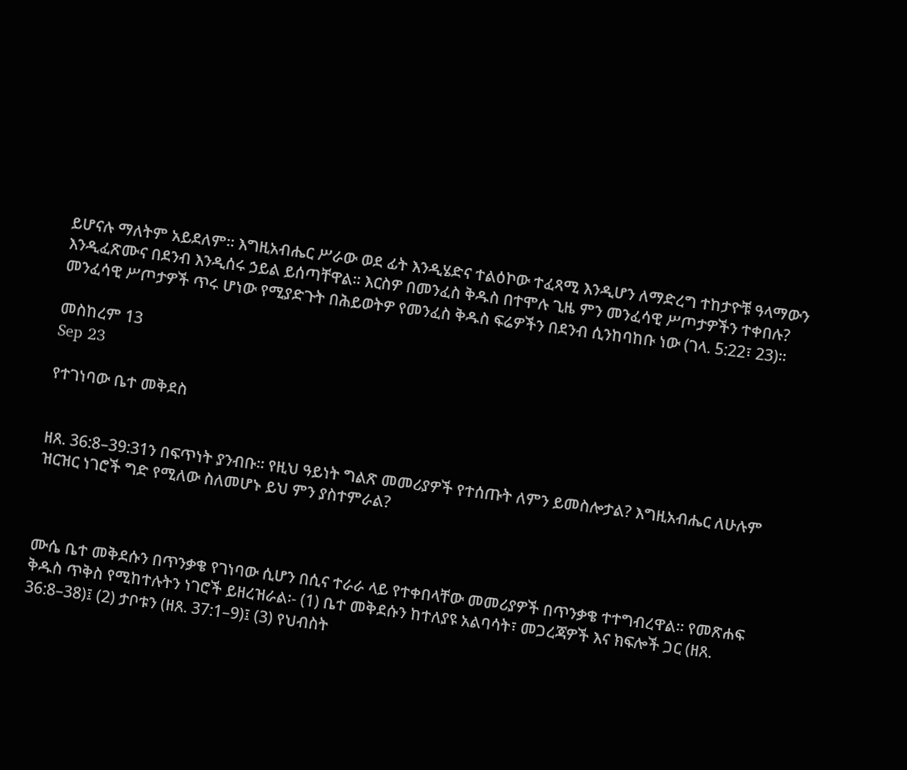ይሆናሉ ማለትም አይደለም። እግዚአብሔር ሥራው ወደ ፊት እንዲሄድና ተልዕኮው ተፈጻሚ እንዲሆን ለማድረግ ተከታዮቹ ዓላማውን እንዲፈጽሙና በደንብ እንዲሰሩ ኃይል ይሰጣቸዋል። እርስዎ በመንፈስ ቅዱስ በተሞሉ ጊዜ ምን መንፈሳዊ ሥጦታዎችን ተቀበሉ? መንፈሳዊ ሥጦታዎች ጥሩ ሆነው የሚያድጉት በሕይወትዎ የመንፈስ ቅዱስ ፍሬዎችን በደንብ ሲንከባከቡ ነው (ገላ. 5:22፣ 23)።

መስከረም 13
Sep 23

የተገነባው ቤተ መቅደስ


ዘጸ. 36:8–39:31ን በፍጥነት ያንብቡ። የዚህ ዓይነት ግልጽ መመሪያዎች የተሰጡት ለምን ይመስሎታል? እግዚአብሔር ለሁሉም ዝርዝር ነገሮች ግድ የሚለው ስለመሆኑ ይህ ምን ያስተምራል?



ሙሴ ቤተ መቅደሱን በጥንቃቄ የገነባው ሲሆን በሲና ተራራ ላይ የተቀበላቸው መመሪያዎች በጥንቃቄ ተተግብረዋል። የመጽሐፍ ቅዱስ ጥቅስ የሚከተሉትን ነገሮች ይዘረዝራል፡- (1) ቤተ መቅደሱን ከተለያዩ አልባሳት፣ መጋረጃዎች እና ክፍሎች ጋር (ዘጸ. 36:8–38)፤ (2) ታቦቱን (ዘጸ. 37:1–9)፤ (3) የህብስት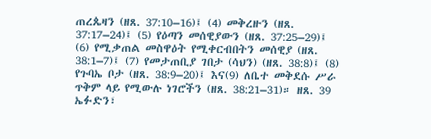ጠረጴዛን (ዘጸ. 37:10–16)፤ (4) መቅረዙን (ዘጸ. 37:17–24)፤ (5) የዕጣን መሰዊያውን (ዘጸ. 37:25–29)፤ (6) የሚቃጠል መስዋዕት የሚቀርብበትን መሰዊያ (ዘጸ. 38:1–7)፤ (7) የመታጠቢያ ገበታ (ሳህን) (ዘጸ. 38:8)፤ (8) የጉባኤ ቦታ (ዘጸ. 38:9–20)፤ እና(9) ለቤተ መቅደሱ ሥራ ጥቅም ላይ የሚውሉ ነገሮችን (ዘጸ. 38:21–31)። ዘጸ. 39 ኤፉድን፣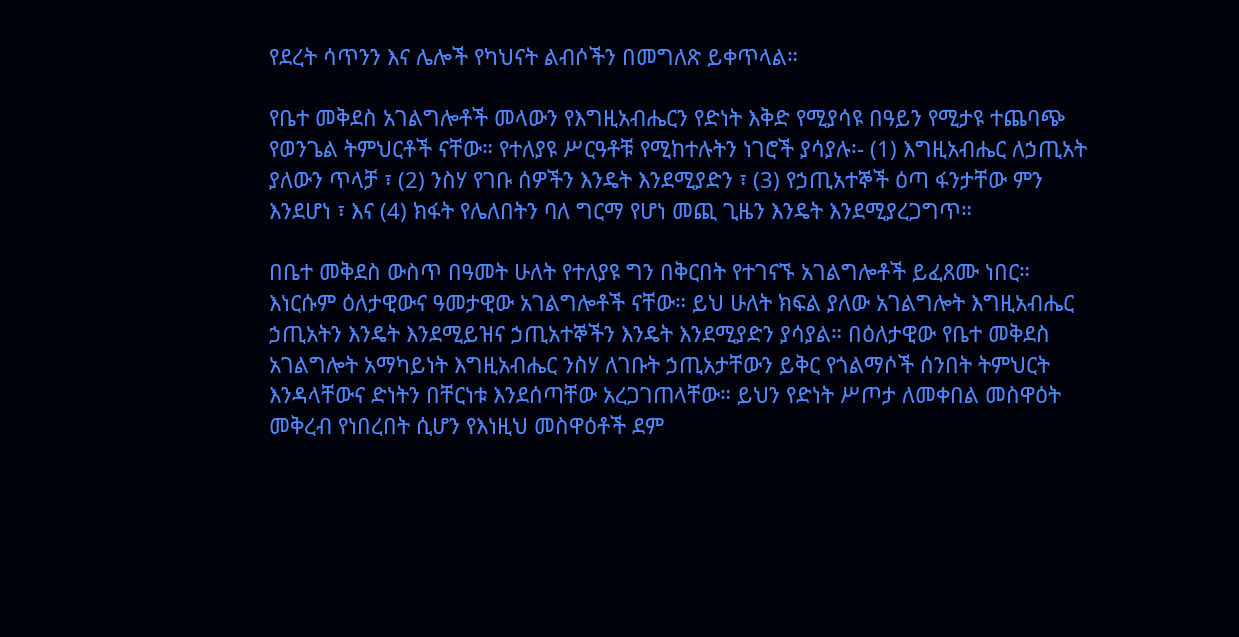የደረት ሳጥንን እና ሌሎች የካህናት ልብሶችን በመግለጽ ይቀጥላል።

የቤተ መቅደስ አገልግሎቶች መላውን የእግዚአብሔርን የድነት እቅድ የሚያሳዩ በዓይን የሚታዩ ተጨባጭ የወንጌል ትምህርቶች ናቸው። የተለያዩ ሥርዓቶቹ የሚከተሉትን ነገሮች ያሳያሉ፡- (1) እግዚአብሔር ለኃጢአት ያለውን ጥላቻ ፣ (2) ንስሃ የገቡ ሰዎችን እንዴት እንደሚያድን ፣ (3) የኃጢአተኞች ዕጣ ፋንታቸው ምን እንደሆነ ፣ እና (4) ክፋት የሌለበትን ባለ ግርማ የሆነ መጪ ጊዜን እንዴት እንደሚያረጋግጥ።

በቤተ መቅደስ ውስጥ በዓመት ሁለት የተለያዩ ግን በቅርበት የተገናኙ አገልግሎቶች ይፈጸሙ ነበር። እነርሱም ዕለታዊውና ዓመታዊው አገልግሎቶች ናቸው። ይህ ሁለት ክፍል ያለው አገልግሎት እግዚአብሔር ኃጢአትን እንዴት እንደሚይዝና ኃጢአተኞችን እንዴት እንደሚያድን ያሳያል። በዕለታዊው የቤተ መቅደስ አገልግሎት አማካይነት እግዚአብሔር ንስሃ ለገቡት ኃጢአታቸውን ይቅር የጎልማሶች ሰንበት ትምህርት እንዳላቸውና ድነትን በቸርነቱ እንደሰጣቸው አረጋገጠላቸው። ይህን የድነት ሥጦታ ለመቀበል መስዋዕት መቅረብ የነበረበት ሲሆን የእነዚህ መስዋዕቶች ደም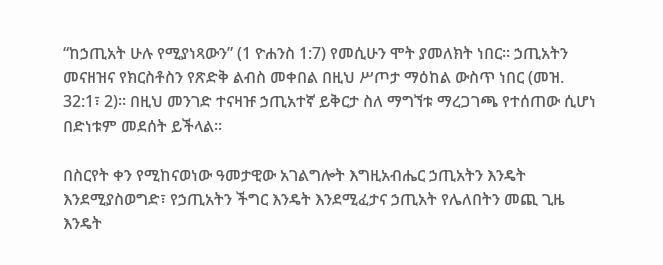“ከኃጢአት ሁሉ የሚያነጻውን” (1 ዮሐንስ 1:7) የመሲሁን ሞት ያመለክት ነበር። ኃጢአትን መናዘዝና የክርስቶስን የጽድቅ ልብስ መቀበል በዚህ ሥጦታ ማዕከል ውስጥ ነበር (መዝ. 32:1፣ 2)። በዚህ መንገድ ተናዛዡ ኃጢአተኛ ይቅርታ ስለ ማግኘቱ ማረጋገጫ የተሰጠው ሲሆነ በድነቱም መደሰት ይችላል።

በስርየት ቀን የሚከናወነው ዓመታዊው አገልግሎት እግዚአብሔር ኃጢአትን እንዴት እንደሚያስወግድ፣ የኃጢአትን ችግር እንዴት እንደሚፈታና ኃጢአት የሌለበትን መጪ ጊዜ እንዴት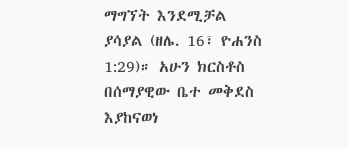ማግኘት እንደሚቻል ያሳያል (ዘሌ. 16፣ ዮሐንስ 1:29)። አሁን ክርስቶስ በሰማያዊው ቤተ መቅደስ እያከናወነ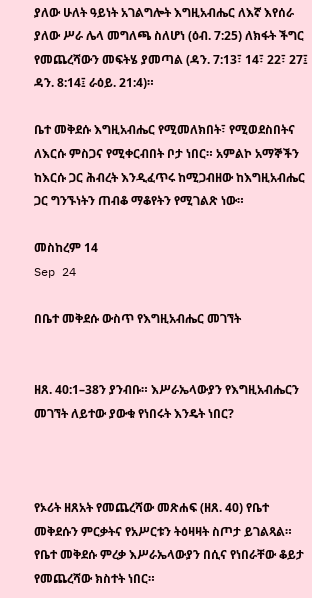ያለው ሁለት ዓይነት አገልግሎት እግዚአብሔር ለእኛ እየሰራ ያለው ሥራ ሌላ መግለጫ ስለሆነ (ዕብ. 7:25) ለክፋት ችግር የመጨረሻውን መፍትሄ ያመጣል (ዳን. 7:13፣ 14፣ 22፣ 27፤ ዳን. 8:14፤ ራዕይ. 21:4)።

ቤተ መቅደሱ እግዚአብሔር የሚመለክበት፣ የሚወደስበትና ለእርሱ ምስጋና የሚቀርብበት ቦታ ነበር። አምልኮ አማኞችን ከእርሱ ጋር ሕብረት እንዲፈጥሩ ከሚጋብዘው ከእግዚአብሔር ጋር ግንኙነትን ጠብቆ ማቆየትን የሚገልጽ ነው።

መስከረም 14
Sep 24

በቤተ መቅደሱ ውስጥ የእግዚአብሔር መገኘት


ዘጸ. 40:1–38ን ያንብቡ። እሥራኤላውያን የእግዚአብሔርን መገኘት ለይተው ያውቁ የነበሩት እንዴት ነበር?



የኦሪት ዘጸአት የመጨረሻው መጽሐፍ (ዘጸ. 40) የቤተ መቅደሱን ምርቃትና የአሥርቱን ትዕዛዛት ስጦታ ይገልጻል። የቤተ መቅደሱ ምረቃ እሥራኤላውያን በሲና የነበራቸው ቆይታ የመጨረሻው ክስተት ነበር።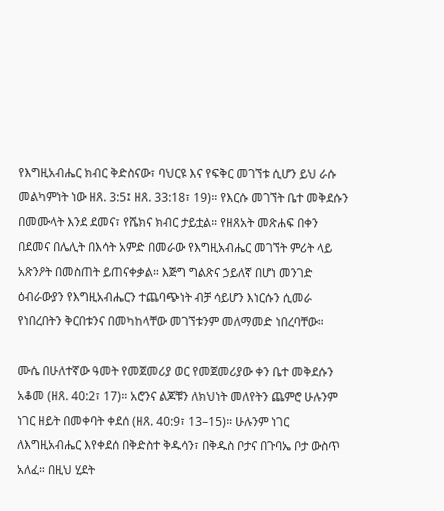የእግዚአብሔር ክብር ቅድስናው፣ ባህርዩ እና የፍቅር መገኘቱ ሲሆን ይህ ራሱ መልካምነት ነው ዘጸ. 3:5፤ ዘጸ. 33:18፣ 19)። የእርሱ መገኘት ቤተ መቅደሱን በመሙላት እንደ ደመና፣ የሼክና ክብር ታይቷል። የዘጸአት መጽሐፍ በቀን በደመና በሌሊት በእሳት አምድ በመራው የእግዚአብሔር መገኘት ምሪት ላይ አጽንዖት በመስጠት ይጠናቀቃል። እጅግ ግልጽና ኃይለኛ በሆነ መንገድ ዕብራውያን የእግዚአብሔርን ተጨባጭነት ብቻ ሳይሆን እነርሱን ሲመራ የነበረበትን ቅርበቱንና በመካከላቸው መገኘቱንም መለማመድ ነበረባቸው።

ሙሴ በሁለተኛው ዓመት የመጀመሪያ ወር የመጀመሪያው ቀን ቤተ መቅደሱን አቆመ (ዘጸ. 40:2፣ 17)። አሮንና ልጆቹን ለክህነት መለየትን ጨምሮ ሁሉንም ነገር ዘይት በመቀባት ቀደሰ (ዘጸ. 40:9፣ 13–15)። ሁሉንም ነገር ለእግዚአብሔር እየቀደሰ በቅድስተ ቅዱሳን፣ በቅዱስ ቦታና በጉባኤ ቦታ ውስጥ አለፈ። በዚህ ሂደት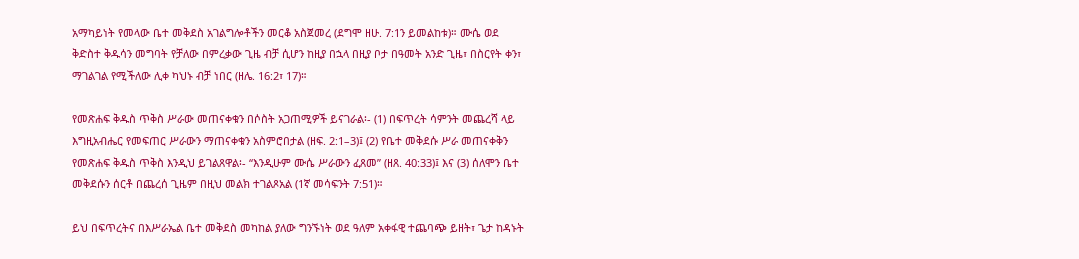አማካይነት የመላው ቤተ መቅደስ አገልግሎቶችን መርቆ አስጀመረ (ደግሞ ዘሁ. 7:1ን ይመልከቱ)። ሙሴ ወደ ቅድስተ ቅዱሳን መግባት የቻለው በምረቃው ጊዜ ብቻ ሲሆን ከዚያ በኋላ በዚያ ቦታ በዓመት አንድ ጊዜ፣ በስርየት ቀን፣ ማገልገል የሚችለው ሊቀ ካህኑ ብቻ ነበር (ዘሌ. 16:2፣ 17)።

የመጽሐፍ ቅዱስ ጥቅስ ሥራው መጠናቀቁን በሶስት አጋጠሚዎች ይናገራል፡- (1) በፍጥረት ሳምንት መጨረሻ ላይ እግዚአብሔር የመፍጠር ሥራውን ማጠናቀቁን አስምሮበታል (ዘፍ. 2:1–3)፤ (2) የቤተ መቅደሱ ሥራ መጠናቀቅን የመጽሐፍ ቅዱስ ጥቅስ እንዲህ ይገልጸዋል፡- “እንዲሁም ሙሴ ሥራውን ፈጸመ” (ዘጸ. 40:33)፤ እና (3) ሰለሞን ቤተ መቅደሱን ሰርቶ በጨረሰ ጊዜም በዚህ መልክ ተገልጾአል (1ኛ መሳፍንት 7:51)።

ይህ በፍጥረትና በእሥራኤል ቤተ መቅደስ መካከል ያለው ግንኙነት ወደ ዓለም አቀፋዊ ተጨባጭ ይዘት፣ ጌታ ከዳኑት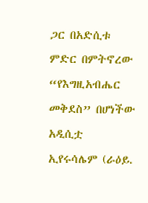ጋር በአድሲቱ ምድር በምትኖረው “የእግዚአብሔር መቅደስ” በሆነችው አዲሲቷ ኢየሩሳሌም (ራዕይ.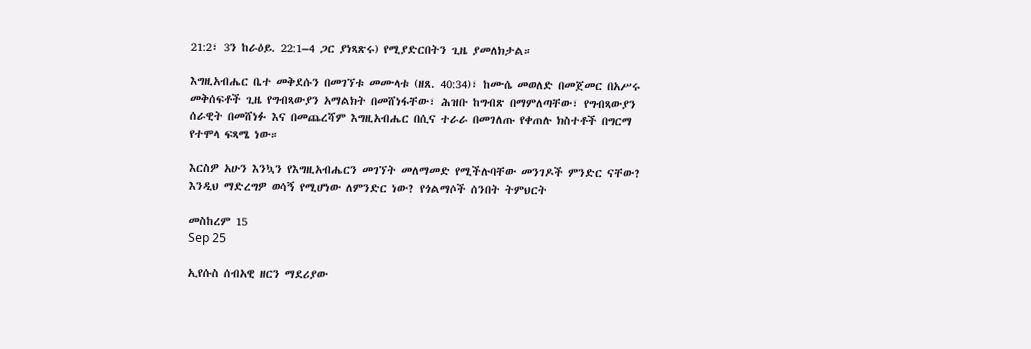21:2፣ 3ን ከራዕይ. 22:1–4 ጋር ያነጻጽሩ) የሚያድርበትን ጊዜ ያመለክታል።

እግዚአብሔር ቤተ መቅደሱን በመገኘቱ መሙላቱ (ዘጸ. 40:34)፣ ከሙሴ መወለድ በመጀመር በአሥሩ መቅሰፍቶች ጊዜ የግብጻውያን አማልክት በመሸነፋቸው፣ ሕዝቡ ከግብጽ በማምለጣቸው፣ የግብጻውያን ሰራዊት በመሸነፉ እና በመጨረሻም እግዚአብሔር በሲና ተራራ በመገለጡ የቀጠሉ ክስተቶች በግርማ የተሞላ ፍጻሜ ነው።

እርስዎ አሁን እንኳን የእግዚአብሔርን መገኘት መለማመድ የሚችሉባቸው መንገዶች ምንድር ናቸው? እንዲህ ማድረግዎ ወሳኝ የሚሆነው ለምንድር ነው? የጎልማሶች ሰንበት ትምህርት

መስከረም 15
Sep 25

ኢየሱስ ሰብአዊ ዘርን ማደሪያው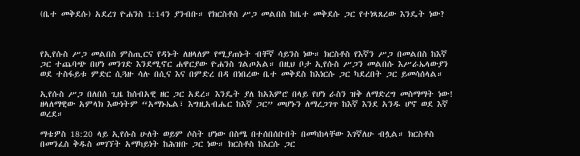(ቤተ መቅደሱ) አደረገ ዮሐንስ 1:14ን ያንብቡ። የክርስቶስ ሥጋ መልበስ ከቤተ መቅደሱ ጋር የተነጻጸረው እንዴት ነው?



የኢየሱስ ሥጋ መልበስ ምስጢርና የዳኑት ለዘላለም የሚያጠኑት ብቸኛ ሳይንስ ነው። ክርስቶስ የእኛን ሥጋ በመልበስ ከእኛ ጋር ተጨባጭ በሆነ መንገድ እንደሚኖር ሐዋርያው ዮሐንስ ገልጦአል። በዚህ ቦታ ኢየሱስ ሥጋን መልበሱ እሥራኤላውያን ወደ ተስፋይቱ ምድር ሲጓዙ ሳሉ በሲና እና በምድረ በዳ በነበረው ቤተ መቅደስ ከእነርሱ ጋር ካደረበት ጋር ይመሳሰላል።

ኢየሱስ ሥጋ በለበሰ ጊዜ ከሰብአዊ ዘር ጋር አደረ። እንዴት ያለ ከአእምሮ በላይ የሆነ ራስን ዝቅ ለማድረግ መስማማት ነው! ዘላለማዊው አምላክ እውነትም “አማኑኤል፣ እግዚአብሔር ከእኛ ጋር” መሆኑን ለማረጋገጥ ከእኛ እንደ አንዱ ሆኖ ወደ እኛ ወረደ።

ማቴዎስ 18:20 ላይ ኢየሱስ ሁለት ወይም ሶስት ሆነው በስሜ በተሰበሰቡበት በመካከላቸው እገኛለሁ ብሏል። ክርስቶስ በመንፈስ ቅዱስ መገኘት አማካይነት ከሕዝቡ ጋር ነው። ክርስቶስ ከእርሱ ጋር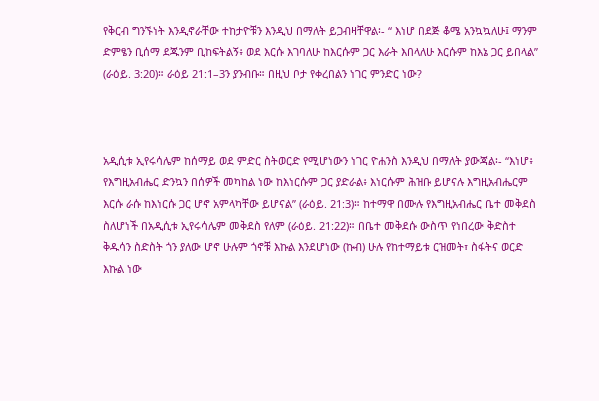የቅርብ ግንኙነት እንዲኖራቸው ተከታዮቹን እንዲህ በማለት ይጋብዛቸዋል፡- “ እነሆ በደጅ ቆሜ አንኳኳለሁ፤ ማንም ድምፄን ቢሰማ ደጁንም ቢከፍትልኝ፥ ወደ እርሱ እገባለሁ ከእርሱም ጋር እራት እበላለሁ እርሱም ከእኔ ጋር ይበላል” (ራዕይ. 3:20)። ራዕይ 21:1–3ን ያንብቡ። በዚህ ቦታ የቀረበልን ነገር ምንድር ነው?



አዲሲቱ ኢየሩሳሌም ከሰማይ ወደ ምድር ስትወርድ የሚሆነውን ነገር ዮሐንስ እንዲህ በማለት ያውጃል፡- “እነሆ፥ የእግዚአብሔር ድንኳን በሰዎች መካከል ነው ከእነርሱም ጋር ያድራል፥ እነርሱም ሕዝቡ ይሆናሉ እግዚአብሔርም እርሱ ራሱ ከእነርሱ ጋር ሆኖ አምላካቸው ይሆናል” (ራዕይ. 21:3)። ከተማዋ በሙሉ የእግዚአብሔር ቤተ መቅደስ ስለሆነች በአዲሲቱ ኢየሩሳሌም መቅደስ የለም (ራዕይ. 21:22)። በቤተ መቅደሱ ውስጥ የነበረው ቅድስተ ቅዱሳን ስድስት ጎን ያለው ሆኖ ሁሉም ጎኖቹ እኩል እንደሆነው (ኩብ) ሁሉ የከተማይቱ ርዝመት፣ ስፋትና ወርድ እኩል ነው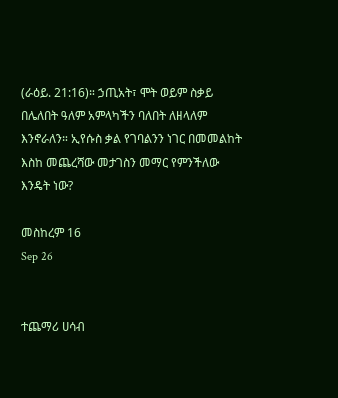(ራዕይ. 21:16)። ኃጢአት፣ ሞት ወይም ስቃይ በሌለበት ዓለም አምላካችን ባለበት ለዘላለም እንኖራለን። ኢየሱስ ቃል የገባልንን ነገር በመመልከት እስከ መጨረሻው መታገስን መማር የምንችለው እንዴት ነው?

መስከረም 16
Sep 26


ተጨማሪ ሀሳብ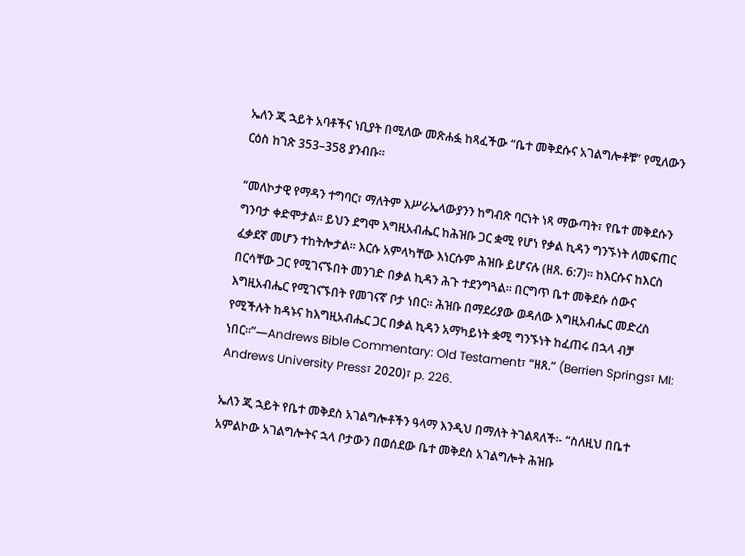ኤለን ጂ ኋይት አባቶችና ነቢያት በሚለው መጽሐፏ ከጻፈችው “ቤተ መቅደሱና አገልግሎቶቹ” የሚለውን ርዕስ ከገጽ 353–358 ያንብቡ።

“መለኮታዊ የማዳን ተግባር፣ ማለትም እሥራኤላውያንን ከግብጽ ባርነት ነጻ ማውጣት፣ የቤተ መቅደሱን ግንባታ ቀድሞታል። ይህን ደግሞ እግዚአብሔር ከሕዝቡ ጋር ቋሚ የሆነ የቃል ኪዳን ግንኙነት ለመፍጠር ፈቃደኛ መሆን ተከትሎታል። እርሱ አምላካቸው እነርሱም ሕዝቡ ይሆናሉ (ዘጸ. 6:7)። ከእርሱና ከእርስ በርሳቸው ጋር የሚገናኙበት መንገድ በቃል ኪዳን ሕጉ ተደንግጓል። በርግጥ ቤተ መቅደሱ ሰውና እግዚአብሔር የሚገናኙበት የመገናኛ ቦታ ነበር። ሕዝቡ በማደሪያው ወዳለው እግዚአብሔር መድረስ የሚችሉት ከዳኑና ከእግዚአብሔር ጋር በቃል ኪዳን አማካይነት ቋሚ ግንኙነት ከፈጠሩ በኋላ ብቻ ነበር።”—Andrews Bible Commentary: Old Testament፣ “ዘጸ.” (Berrien Springs፣ MI: Andrews University Press፣ 2020)፣ p. 226.

ኤለን ጂ ኋይት የቤተ መቅደስ አገልግሎቶችን ዓላማ እንዲህ በማለት ትገልጻለች፡- “ስለዚህ በቤተ አምልኮው አገልግሎትና ኋላ ቦታውን በወሰደው ቤተ መቅደስ አገልግሎት ሕዝቡ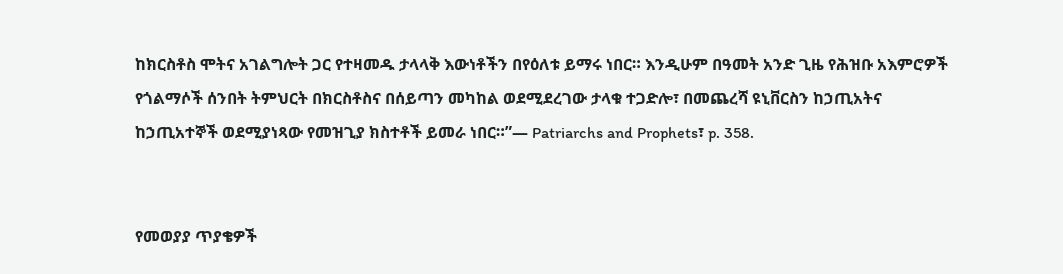ከክርስቶስ ሞትና አገልግሎት ጋር የተዛመዱ ታላላቅ እውነቶችን በየዕለቱ ይማሩ ነበር። እንዲሁም በዓመት አንድ ጊዜ የሕዝቡ አእምሮዎች የጎልማሶች ሰንበት ትምህርት በክርስቶስና በሰይጣን መካከል ወደሚደረገው ታላቁ ተጋድሎ፣ በመጨረሻ ዩኒቨርስን ከኃጢአትና ከኃጢአተኞች ወደሚያነጻው የመዝጊያ ክስተቶች ይመራ ነበር።”— Patriarchs and Prophets፣ p. 358.


የመወያያ ጥያቄዎች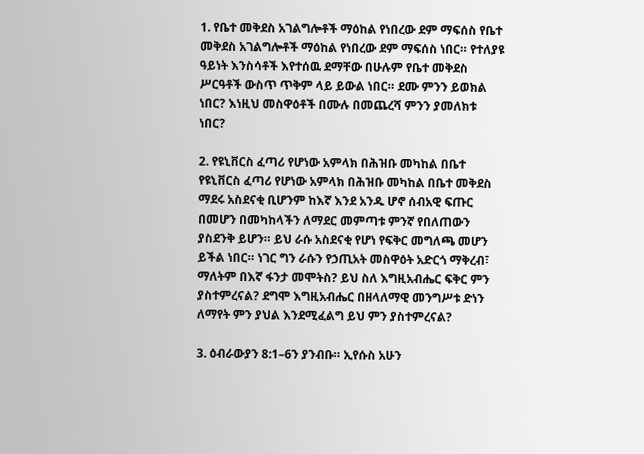1. የቤተ መቅደስ አገልግሎቶች ማዕከል የነበረው ደም ማፍሰስ የቤተ መቅደስ አገልግሎቶች ማዕከል የነበረው ደም ማፍሰስ ነበር። የተለያዩ ዓይነት እንስሳቶች እየተሰዉ ደማቸው በሁሉም የቤተ መቅደስ ሥርዓቶች ውስጥ ጥቅም ላይ ይውል ነበር። ደሙ ምንን ይወክል ነበር? እነዚህ መስዋዕቶች በሙሉ በመጨረሻ ምንን ያመለክቱ ነበር?

2. የዩኒቨርስ ፈጣሪ የሆነው አምላክ በሕዝቡ መካከል በቤተ የዩኒቨርስ ፈጣሪ የሆነው አምላክ በሕዝቡ መካከል በቤተ መቅደስ ማደሩ አስደናቂ ቢሆንም ከእኛ እንደ አንዱ ሆኖ ሰብአዊ ፍጡር በመሆን በመካከላችን ለማደር መምጣቱ ምንኛ የበለጠውን ያስደንቅ ይሆን። ይህ ራሱ አስደናቂ የሆነ የፍቅር መግለጫ መሆን ይችል ነበር። ነገር ግን ራሱን የኃጢአት መስዋዕት አድርጎ ማቅረብ፣ ማለትም በእኛ ፋንታ መሞትስ? ይህ ስለ እግዚአብሔር ፍቅር ምን ያስተምረናል? ደግሞ እግዚአብሔር በዘላለማዊ መንግሥቱ ድነን ለማየት ምን ያህል እንደሚፈልግ ይህ ምን ያስተምረናል?

3. ዕብራውያን 8:1–6ን ያንብቡ። ኢየሱስ አሁን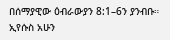በሰማያዊው ዕብራውያን 8:1–6ን ያንብቡ። ኢየሱስ አሁን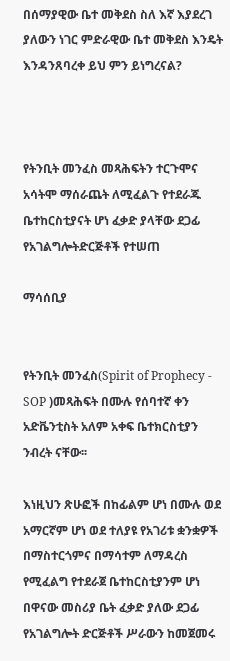በሰማያዊው ቤተ መቅደስ ስለ እኛ እያደረገ ያለውን ነገር ምድራዊው ቤተ መቅደስ እንዴት እንዳንጸባረቀ ይህ ምን ይነግረናል?



የትንቢት መንፈስ መጻሕፍትን ተርጉሞና አሳትሞ ማሰራጨት ለሚፈልጉ የተደራጁ ቤተከርስቲያናት ሆነ ፈቃድ ያላቸው ደጋፊ የአገልግሎትድርጅቶች የተሠጠ

ማሳሰቢያ


የትንቢት መንፈስ(Spirit of Prophecy - SOP )መጻሕፍት በሙሉ የሰባተኛ ቀን አድቬንቲስት አለም አቀፍ ቤተክርስቲያን ንብረት ናቸው፡፡

እነዚህን ጽሁፎች በከፊልም ሆነ በሙሉ ወደ አማርኛም ሆነ ወደ ተለያዩ የአገሪቱ ቋንቋዎች በማስተርጎምና በማሳተም ለማዳረስ የሚፈልግ የተደራጀ ቤተከርስቲያንም ሆነ በዋናው መስሪያ ቤት ፈቃድ ያለው ደጋፊ የአገልግሎት ድርጅቶች ሥራውን ከመጀመሩ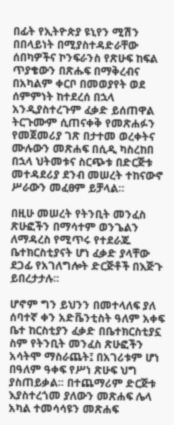በፊት የኢትዮጵያ ዩኒየን ሚሽን በበላይነት በሚያስተዳድራቸው ሰበካዎችና ኮንፍራንስ የጽሁፍ ከፍል ጥያቄውን በጽሑፍ በማቅረብና በአካልም ቀርቦ በመወያየት ወደ ሰምምነት ከተደረሰ በኋላ አንዲያስተረጉም ፈቃድ ይሰጠዋል ትርጉሙም ሲጠናቀቅ የመጽሐፉን የመጀመሪያ ገጽ በታተመ ወረቀትና ሙሉውን መጽሐፍ በሲዲ ካስረከበ በኋላ ህትመቱና ስርጭቱ በድርጅቱ መተዳደሪያ ደንብ መሠረት ተከናውኖ ሥራውን መፈፀም ይቻላል።

በዚሁ መሠረት የትንቢት መንፈስ ጽሁፎችን በማሳተም ወንጌልን ለማዳረስ የሚጥሩ የተደራጁ ቤተክርስቲያናት ሆነ ፈቃድ ያላቸው ደጋፊ የአገለግሎት ድርጅቶች በእጅጉ ይበረታታሉ፡፡

ሆኖም ግን ይህንን በመተላለፍ ያለ ሰባተኛ ቀን አድቬንቲስት ዓለም አቀፍ ቤተ ከርስቲያን ፈቃድ በቤተክርስቲያኗ ስም የትንቢት መንፈስ ጽሁፎችን አሳትሞ ማስራጨት፤ በአገሪቱም ሆነ በዓለም ዓቀፍ የሥነ ጽሁፍ ህግ ያስጠይቃል፡፡ በተጨማሪም ድርጅቱ እያስተረጎመ ያለውን መጽሐፍ ሌላ አካል ተመሳሳዩን መጽሐፍ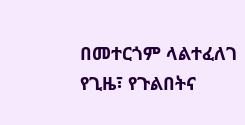በመተርጎም ላልተፈለገ የጊዜ፣ የጉልበትና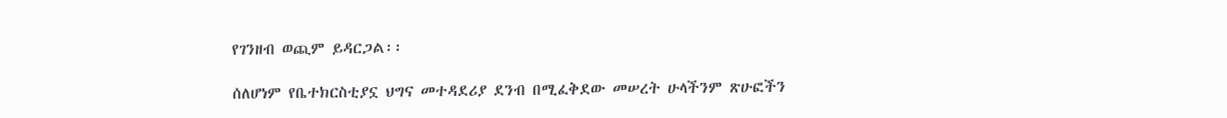የገንዘብ ወጪም ይዳርጋል፡፡

ሰለሆነም የቤተክርስቲያኗ ህግና መተዳደሪያ ደንብ በሚፈቅደው መሠረት ሁላችንም ጽሁፎችን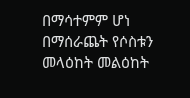በማሳተምም ሆነ በማሰራጨት የሶስቱን መላዕከት መልዕከት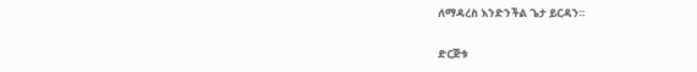ለማዳረስ እንድንችል ጌታ ይርዳን፡፡

ድርጅቱ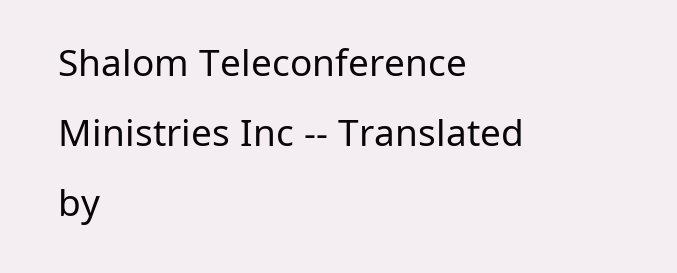Shalom Teleconference Ministries Inc -- Translated by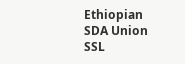Ethiopian SDA Union SSL